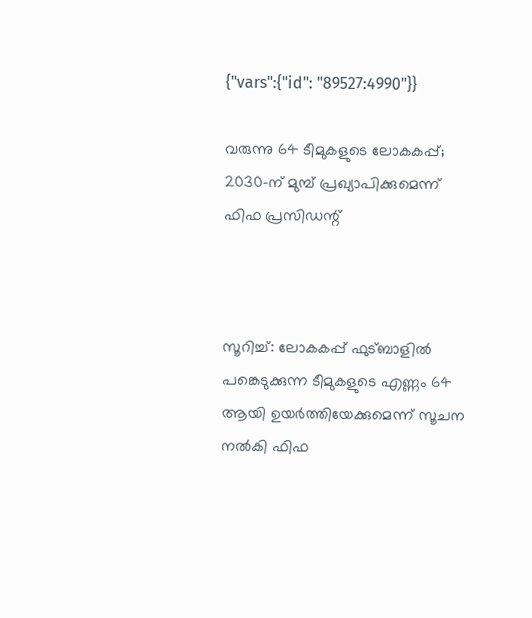{"vars":{"id": "89527:4990"}}

വരുന്നു 64 ടീമുകളുടെ ലോകകപ്പ്; 2030-ന് മുമ്പ് പ്രഖ്യാപിക്കുമെന്ന് ഫിഫ പ്രസിഡന്റ്



സൂറിച്ച്: ലോകകപ്പ് ഫുട്ബാളിൽ പങ്കെടുക്കുന്ന ടീമുകളുടെ എണ്ണം 64 ആയി ഉയർത്തിയേക്കുമെന്ന് സൂചന നൽകി ഫിഫ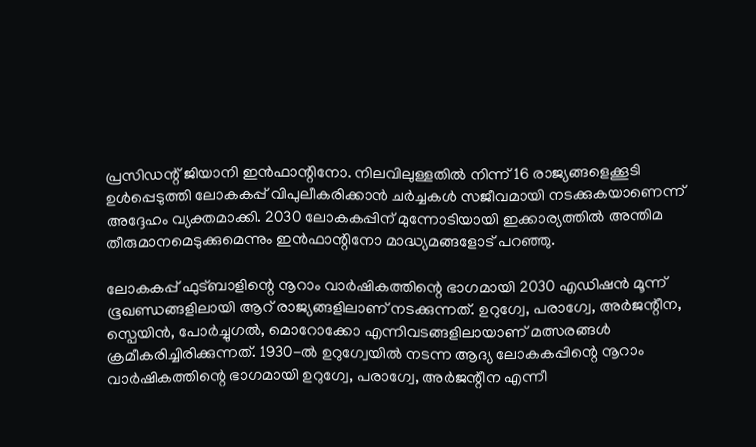പ്രസിഡന്റ് ജിയാനി ഇൻഫാന്റിനോ. നിലവിലുള്ളതിൽ നിന്ന് 16 രാജ്യങ്ങളെക്കൂടി ഉൾപ്പെടുത്തി ലോകകപ്പ് വിപുലീകരിക്കാൻ ചർച്ചകൾ സജീവമായി നടക്കുകയാണെന്ന് അദ്ദേഹം വ്യക്തമാക്കി. 2030 ലോകകപ്പിന് മുന്നോടിയായി ഇക്കാര്യത്തിൽ അന്തിമ തീരുമാനമെടുക്കുമെന്നും ഇൻഫാന്റിനോ മാദ്ധ്യമങ്ങളോട് പറഞ്ഞു.

ലോകകപ്പ് ഫുട്ബാളിന്റെ നൂറാം വാർഷികത്തിന്റെ ഭാഗമായി 2030 എഡിഷൻ മൂന്ന് ഭൂഖണ്ഡങ്ങളിലായി ആറ് രാജ്യങ്ങളിലാണ് നടക്കുന്നത്. ഉറുഗ്വേ, പരാഗ്വേ, അർജന്റീന, സ്പെയിൻ, പോർച്ചുഗൽ, മൊറോക്കോ എന്നിവടങ്ങളിലായാണ് മത്സരങ്ങൾ ക്രമീകരിച്ചിരിക്കുന്നത്. 1930-ൽ ഉറുഗ്വേയിൽ നടന്ന ആദ്യ ലോകകപ്പിന്റെ നൂറാം വാർഷികത്തിന്റെ ഭാഗമായി ഉറുഗ്വേ, പരാഗ്വേ, അർജന്റീന എന്നീ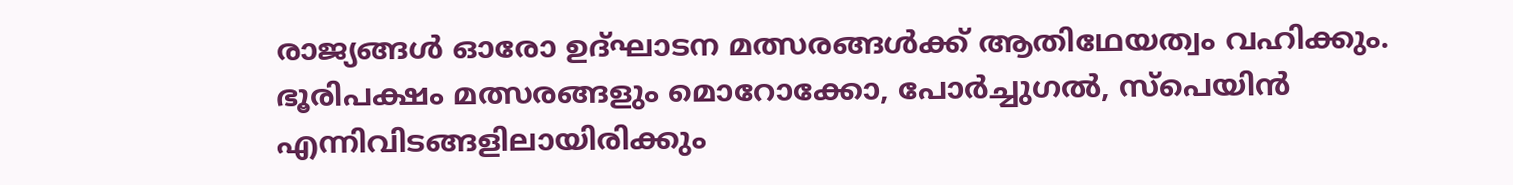രാജ്യങ്ങൾ ഓരോ ഉദ്ഘാടന മത്സരങ്ങൾക്ക് ആതിഥേയത്വം വഹിക്കും. ഭൂരിപക്ഷം മത്സരങ്ങളും മൊറോക്കോ, പോർച്ചുഗൽ, സ്പെയിൻ എന്നിവിടങ്ങളിലായിരിക്കും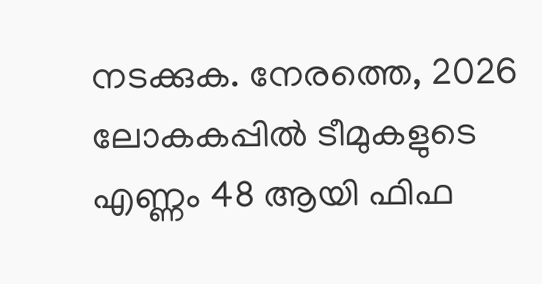നടക്കുക. നേരത്തെ, 2026 ലോകകപ്പിൽ ടീമുകളുടെ എണ്ണം 48 ആയി ഫിഫ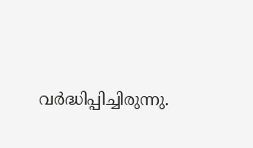വർദ്ധിപ്പിച്ചിരുന്നു.